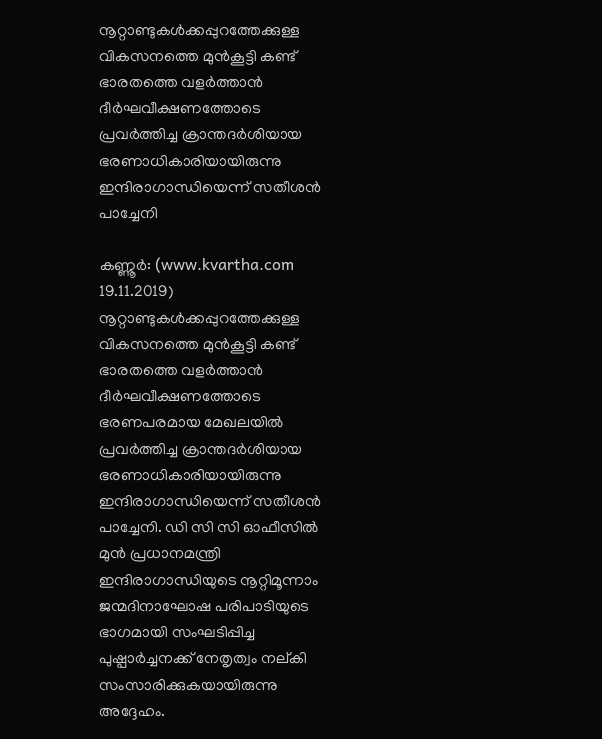നൂറ്റാണ്ടുകള്‍ക്കപ്പുറത്തേക്കുള്ള വികസനത്തെ മുന്‍കൂട്ടി കണ്ട് ഭാരതത്തെ വളര്‍ത്താന്‍ ദീര്‍ഘവീക്ഷണത്തോടെ പ്രവര്‍ത്തിച്ച ക്രാന്തദര്‍ശിയായ ഭരണാധികാരിയായിരുന്നു ഇന്ദിരാഗാന്ധിയെന്ന് സതീശന്‍ പാച്ചേനി

കണ്ണൂര്‍: (www.kvartha.com 19.11.2019) നൂറ്റാണ്ടുകള്‍ക്കപ്പുറത്തേക്കുള്ള വികസനത്തെ മുന്‍കൂട്ടി കണ്ട് ഭാരതത്തെ വളര്‍ത്താന്‍ ദീര്‍ഘവീക്ഷണത്തോടെ ഭരണപരമായ മേഖലയില്‍ പ്രവര്‍ത്തിച്ച ക്രാന്തദര്‍ശിയായ ഭരണാധികാരിയായിരുന്നു ഇന്ദിരാഗാന്ധിയെന്ന് സതീശന്‍ പാച്ചേനി. ഡി സി സി ഓഫീസില്‍ മുന്‍ പ്രധാനമന്ത്രി ഇന്ദിരാഗാന്ധിയുടെ നൂറ്റിമൂന്നാം ജന്മദിനാഘോഷ പരിപാടിയുടെ ഭാഗമായി സംഘടിപ്പിച്ച പുഷ്പാര്‍ച്ചനക്ക് നേതൃത്വം നല്കി സംസാരിക്കുകയായിരുന്നു അദ്ദേഹം.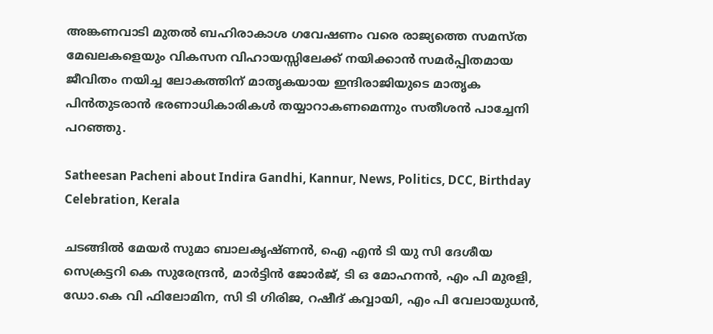അങ്കണവാടി മുതല്‍ ബഹിരാകാശ ഗവേഷണം വരെ രാജ്യത്തെ സമസ്ത മേഖലകളെയും വികസന വിഹായസ്സിലേക്ക് നയിക്കാന്‍ സമര്‍പ്പിതമായ ജീവിതം നയിച്ച ലോകത്തിന് മാതൃകയായ ഇന്ദിരാജിയുടെ മാതൃക പിന്‍തുടരാന്‍ ഭരണാധികാരികള്‍ തയ്യാറാകണമെന്നും സതീശന്‍ പാച്ചേനി പറഞ്ഞു.

Satheesan Pacheni about Indira Gandhi, Kannur, News, Politics, DCC, Birthday Celebration, Kerala

ചടങ്ങില്‍ മേയര്‍ സുമാ ബാലകൃഷ്ണന്‍, ഐ എന്‍ ടി യു സി ദേശീയ സെക്രട്ടറി കെ സുരേന്ദ്രന്‍, മാര്‍ട്ടിന്‍ ജോര്‍ജ്, ടി ഒ മോഹനന്‍, എം പി മുരളി, ഡോ.കെ വി ഫിലോമിന, സി ടി ഗിരിജ, റഷീദ് കവ്വായി, എം പി വേലായുധന്‍,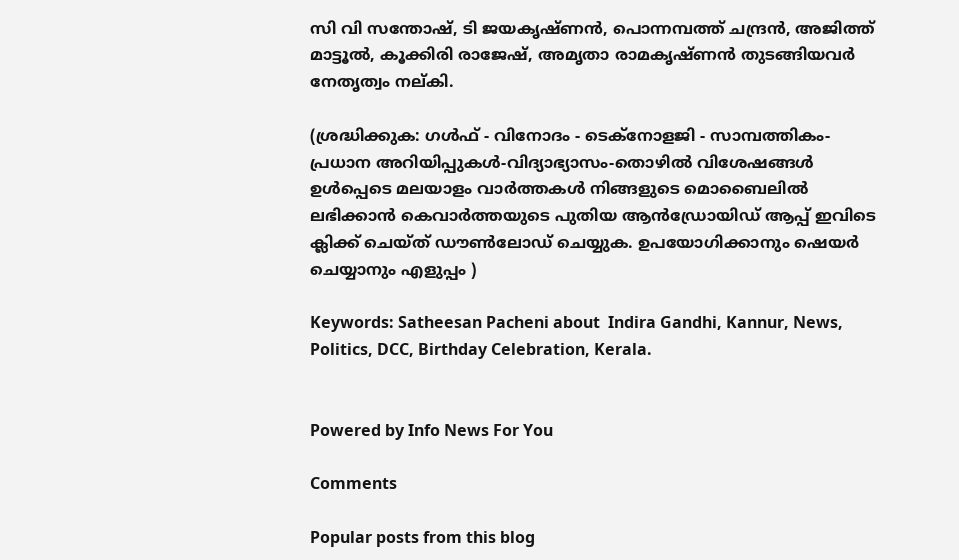സി വി സന്തോഷ്, ടി ജയകൃഷ്ണന്‍, പൊന്നമ്പത്ത് ചന്ദ്രന്‍, അജിത്ത് മാട്ടൂല്‍, കൂക്കിരി രാജേഷ്, അമൃതാ രാമകൃഷ്ണന്‍ തുടങ്ങിയവര്‍ നേതൃത്വം നല്കി.

(ശ്രദ്ധിക്കുക: ഗൾഫ് - വിനോദം - ടെക്നോളജി - സാമ്പത്തികം- പ്രധാന അറിയിപ്പുകൾ-വിദ്യാഭ്യാസം-തൊഴിൽ വിശേഷങ്ങൾ ഉൾപ്പെടെ മലയാളം വാർത്തകൾ നിങ്ങളുടെ മൊബൈലിൽ ലഭിക്കാൻ കെവാർത്തയുടെ പുതിയ ആൻഡ്രോയിഡ് ആപ്പ് ഇവിടെ ക്ലിക്ക് ചെയ്ത് ഡൗൺലോഡ് ചെയ്യുക. ഉപയോഗിക്കാനും ഷെയർ ചെയ്യാനും എളുപ്പം )

Keywords: Satheesan Pacheni about  Indira Gandhi, Kannur, News, Politics, DCC, Birthday Celebration, Kerala.


Powered by Info News For You

Comments

Popular posts from this blog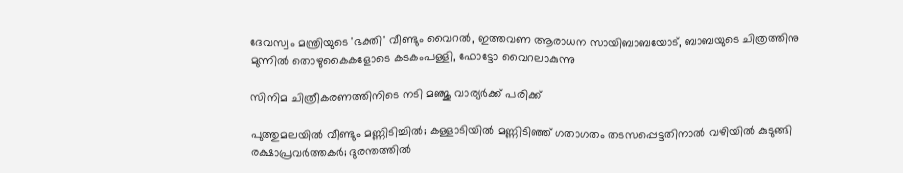ദേവസ്വം മന്ത്രിയുടെ 'ഭക്തി' വീണ്ടും വൈറല്‍, ഇത്തവണ ആരാധന സായിബാബയോട്, ബാബയുടെ ചിത്രത്തിനു മുന്നില്‍ തൊഴുകൈകളോടെ കടകംപള്ളി, ഫോട്ടോ വൈറലാകുന്നു

സിനിമ ചിത്രീകരണത്തിനിടെ നടി മഞ്ജു വാര്യര്‍ക്ക് പരിക്ക്

പുത്തുമലയില്‍ വീണ്ടും മണ്ണിടിച്ചില്‍; കള്ളാടിയില്‍ മണ്ണിടിഞ്ഞ് ഗതാഗതം തടസപ്പെട്ടതിനാല്‍ വഴിയില്‍ കുടുങ്ങി രക്ഷാപ്രവര്‍ത്തകര്‍; ദുരന്തത്തില്‍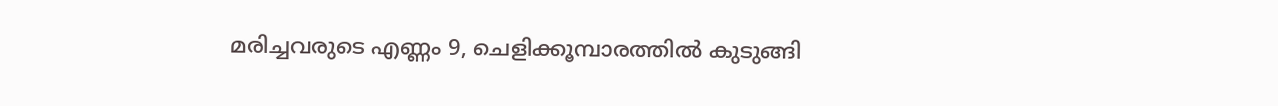മരിച്ചവരുടെ എണ്ണം 9, ചെളിക്കൂമ്പാരത്തില്‍ കുടുങ്ങി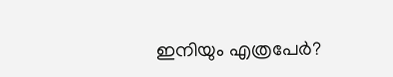ഇനിയും എത്രപേര്‍?